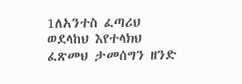1ለአንተስ ፈጣሪህ ወደላከህ እየተላክህ ፈጽመህ ታመሰግን ዘንድ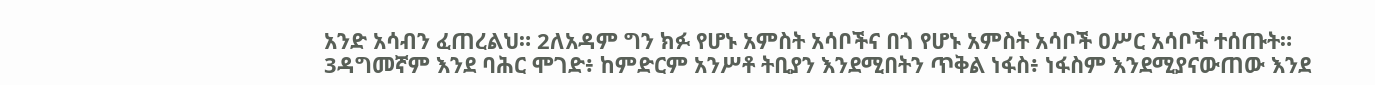አንድ አሳብን ፈጠረልህ። 2ለአዳም ግን ክፉ የሆኑ አምስት አሳቦችና በጎ የሆኑ አምስት አሳቦች ዐሥር አሳቦች ተሰጡት። 3ዳግመኛም እንደ ባሕር ሞገድ፥ ከምድርም አንሥቶ ትቢያን እንደሚበትን ጥቅል ነፋስ፥ ነፋስም እንደሚያናውጠው እንደ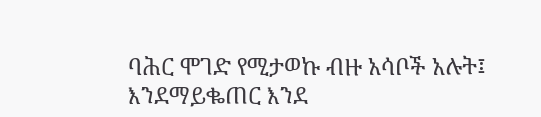ባሕር ሞገድ የሚታወኩ ብዙ አሳቦች አሉት፤ እንደማይቈጠር እንደ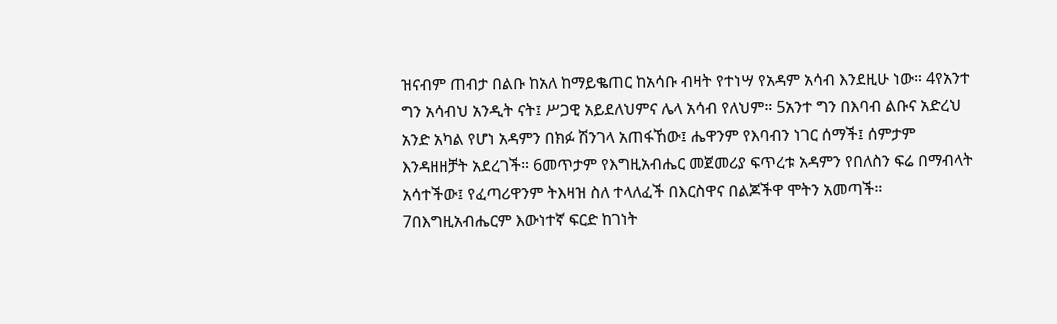ዝናብም ጠብታ በልቡ ከአለ ከማይቈጠር ከአሳቡ ብዛት የተነሣ የአዳም አሳብ እንደዚሁ ነው። 4የአንተ ግን አሳብህ አንዲት ናት፤ ሥጋዊ አይደለህምና ሌላ አሳብ የለህም። 5አንተ ግን በእባብ ልቡና አድረህ አንድ አካል የሆነ አዳምን በክፉ ሽንገላ አጠፋኸው፤ ሔዋንም የእባብን ነገር ሰማች፤ ሰምታም እንዳዘዘቻት አደረገች። 6መጥታም የእግዚአብሔር መጀመሪያ ፍጥረቱ አዳምን የበለስን ፍሬ በማብላት አሳተችው፤ የፈጣሪዋንም ትእዛዝ ስለ ተላለፈች በእርስዋና በልጆችዋ ሞትን አመጣች። 7በእግዚአብሔርም እውነተኛ ፍርድ ከገነት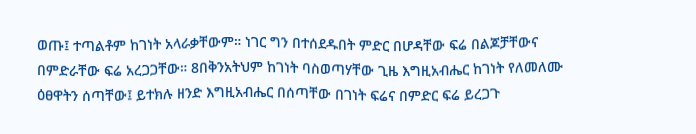ወጡ፤ ተጣልቶም ከገነት አላራቃቸውም። ነገር ግን በተሰደዱበት ምድር በሆዳቸው ፍሬ በልጆቻቸውና በምድራቸው ፍሬ አረጋጋቸው። 8በቅንአትህም ከገነት ባስወጣሃቸው ጊዜ እግዚአብሔር ከገነት የለመለሙ ዕፀዋትን ሰጣቸው፤ ይተክሉ ዘንድ እግዚአብሔር በሰጣቸው በገነት ፍሬና በምድር ፍሬ ይረጋጉ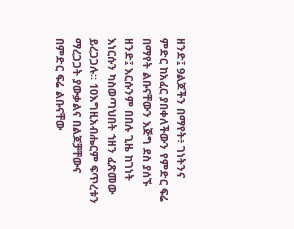ዘንድ፤ 9ልጆችን በማየት፥ ገነትንና ምድር ከአፈር ያበቀለችውን የምድር ፍሬ በማየት ልቡናቸውን እጅግ ደስ ያሰኙ ዘንድ፤ እርሱንም በበሉ ጊዜ ከገነት እነርሱን ካስወጣህበት ኀዘን ፈጽመው ይረጋጋሉ። 10እግዚአብሔርም ፍጥረቱን ማረጋጋት ያውቃልና በልጆቻቸውና በምድር ፍሬ ልቡናቸው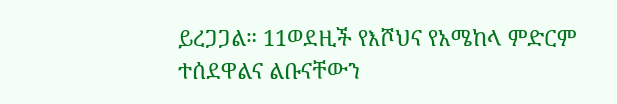ይረጋጋል። 11ወደዚች የእሾህና የአሜከላ ምድርም ተሰደዋልና ልቡናቸውን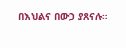በእህልና በውኃ ያጸናሉ።